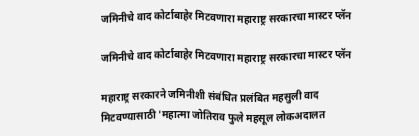जमिनीचे वाद कोर्टाबाहेर मिटवणारा महाराष्ट्र सरकारचा मास्टर प्लॅन

जमिनीचे वाद कोर्टाबाहेर मिटवणारा महाराष्ट्र सरकारचा मास्टर प्लॅन

महाराष्ट्र सरकारने जमिनीशी संबंधित प्रलंबित महसुली वाद मिटवण्यासाठी 'महात्मा जोतिराव फुले महसूल लोकअदालत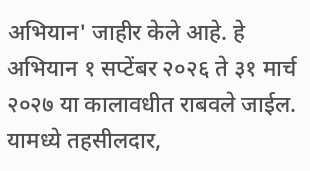अभियान' जाहीर केले आहे. हे अभियान १ सप्टेंबर २०२६ ते ३१ मार्च २०२७ या कालावधीत राबवले जाईल. यामध्ये तहसीलदार,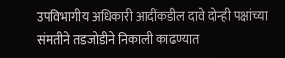उपविभागीय अधिकारी आदींकडील दावे दोन्ही पक्षांच्या संमतीने तडजोडीने निकाली काढण्यात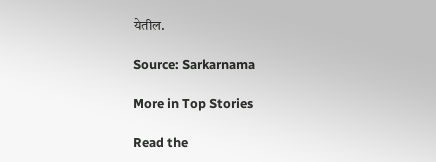येतील.

Source: Sarkarnama

More in Top Stories

Read the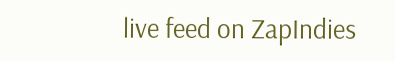live feed on ZapIndies